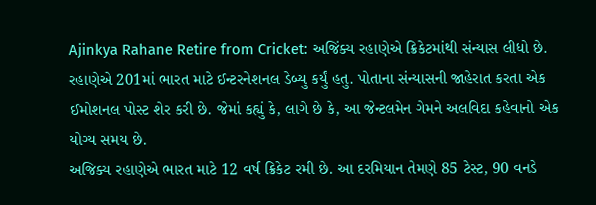Ajinkya Rahane Retire from Cricket: અજિંક્ય રહાણેએ ક્રિકેટમાંથી સંન્યાસ લીધો છે. રહાણેએ 201માં ભારત માટે ઈન્ટરનેશનલ ડેબ્યુ કર્યું હતુ. પોતાના સંન્યાસની જાહેરાત કરતા એક ઈમોશનલ પોસ્ટ શેર કરી છે. જેમાં કહ્યું કે, લાગે છે કે, આ જેન્ટલમેન ગેમને અલવિદા કહેવાનો એક યોગ્ય સમય છે.
અજિક્ય રહાણેએ ભારત માટે 12 વર્ષ ક્રિકેટ રમી છે. આ દરમિયાન તેમણે 85 ટેસ્ટ, 90 વનડે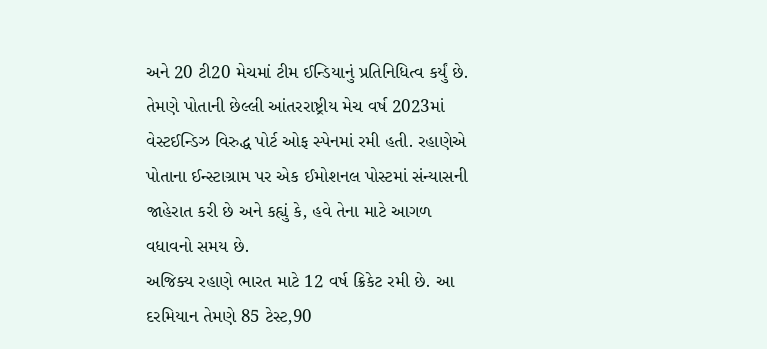અને 20 ટી20 મેચમાં ટીમ ઈન્ડિયાનું પ્રતિનિધિત્વ કર્યું છે. તેમણે પોતાની છેલ્લી આંતરરાષ્ટ્રીય મેચ વર્ષ 2023માં વેસ્ટઈન્ડિઝ વિરુદ્ધ પોર્ટ ઓફ સ્પેનમાં રમી હતી. રહાણેએ પોતાના ઈન્સ્ટાગ્રામ પર એક ઈમોશનલ પોસ્ટમાં સંન્યાસની જાહેરાત કરી છે અને કહ્યું કે, હવે તેના માટે આગળ વધાવનો સમય છે.
અજિક્ય રહાણે ભારત માટે 12 વર્ષ ક્રિકેટ રમી છે. આ દરમિયાન તેમણે 85 ટેસ્ટ,90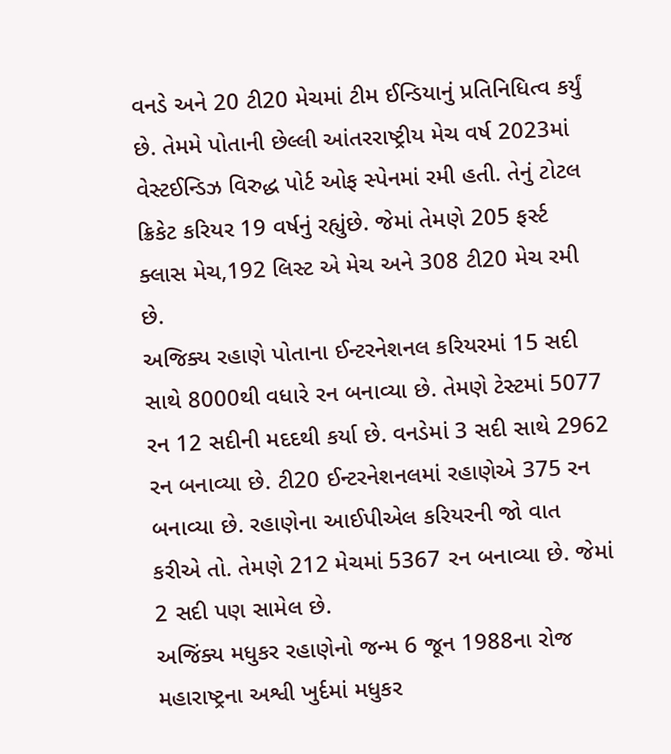વનડે અને 20 ટી20 મેચમાં ટીમ ઈન્ડિયાનું પ્રતિનિધિત્વ કર્યું છે. તેમમે પોતાની છેલ્લી આંતરરાષ્ટ્રીય મેચ વર્ષ 2023માં વેસ્ટઈન્ડિઝ વિરુદ્ધ પોર્ટ ઓફ સ્પેનમાં રમી હતી. તેનું ટોટલ ક્રિકેટ કરિયર 19 વર્ષનું રહ્યુંછે. જેમાં તેમણે 205 ફર્સ્ટ ક્લાસ મેચ,192 લિસ્ટ એ મેચ અને 308 ટી20 મેચ રમી છે.
અજિક્ય રહાણે પોતાના ઈન્ટરનેશનલ કરિયરમાં 15 સદી સાથે 8000થી વધારે રન બનાવ્યા છે. તેમણે ટેસ્ટમાં 5077 રન 12 સદીની મદદથી કર્યા છે. વનડેમાં 3 સદી સાથે 2962 રન બનાવ્યા છે. ટી20 ઈન્ટરનેશનલમાં રહાણેએ 375 રન બનાવ્યા છે. રહાણેના આઈપીએલ કરિયરની જો વાત કરીએ તો. તેમણે 212 મેચમાં 5367 રન બનાવ્યા છે. જેમાં 2 સદી પણ સામેલ છે.
અજિંક્ય મધુકર રહાણેનો જન્મ 6 જૂન 1988ના રોજ મહારાષ્ટ્રના અશ્વી ખુર્દમાં મધુકર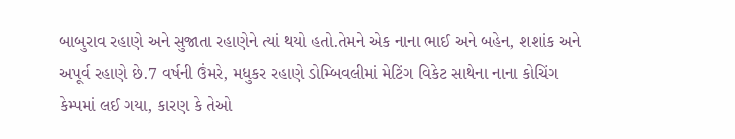બાબુરાવ રહાણે અને સુજાતા રહાણેને ત્યાં થયો હતો.તેમને એક નાના ભાઈ અને બહેન, શશાંક અને અપૂર્વ રહાણે છે.7 વર્ષની ઉંમરે, મધુકર રહાણે ડોમ્બિવલીમાં મેટિંગ વિકેટ સાથેના નાના કોચિંગ કેમ્પમાં લઈ ગયા, કારણ કે તેઓ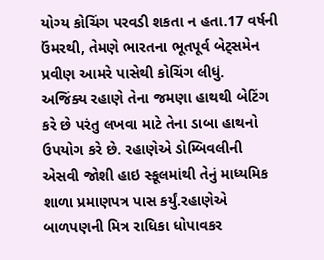યોગ્ય કોચિંગ પરવડી શકતા ન હતા.17 વર્ષની ઉંમરથી, તેમણે ભારતના ભૂતપૂર્વ બેટ્સમેન પ્રવીણ આમરે પાસેથી કોચિંગ લીધું.
અજિંક્ય રહાણે તેના જમણા હાથથી બેટિંગ કરે છે પરંતુ લખવા માટે તેના ડાબા હાથનો ઉપયોગ કરે છે. રહાણેએ ડોમ્બિવલીની એસવી જોશી હાઇ સ્કૂલમાંથી તેનું માધ્યમિક શાળા પ્રમાણપત્ર પાસ કર્યું.રહાણેએ બાળપણની મિત્ર રાધિકા ધોપાવકર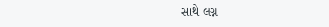સાથે લગ્ન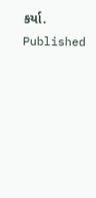કર્યા.
Published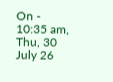On - 10:35 am, Thu, 30 July 26